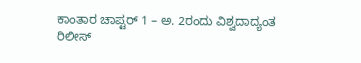ಕಾಂತಾರ ಚಾಪ್ಟರ್‌ 1 – ಅ. 2ರಂದು ವಿಶ್ವದಾದ್ಯಂತ ರಿಲೀಸ್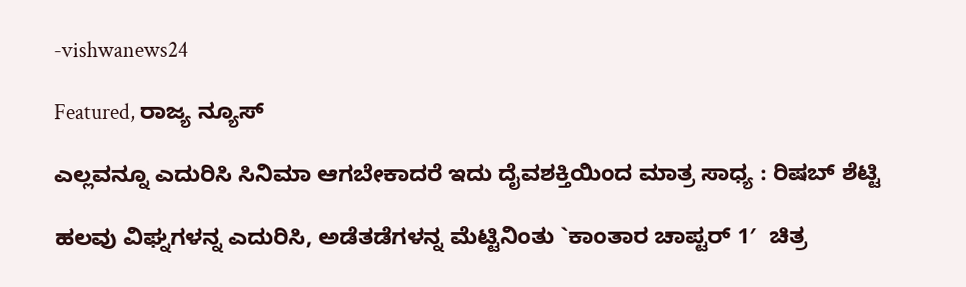-vishwanews24

Featured, ರಾಜ್ಯ ನ್ಯೂಸ್

ಎಲ್ಲವನ್ನೂ ಎದುರಿಸಿ ಸಿನಿಮಾ ಆಗಬೇಕಾದರೆ ಇದು ದೈವಶಕ್ತಿಯಿಂದ ಮಾತ್ರ ಸಾಧ್ಯ : ರಿಷಬ್ ಶೆಟ್ಟಿ

ಹಲವು ವಿಘ್ನಗಳನ್ನ ಎದುರಿಸಿ, ಅಡೆತಡೆಗಳನ್ನ ಮೆಟ್ಟಿನಿಂತು `ಕಾಂತಾರ ಚಾಪ್ಟರ್ 1′  ಚಿತ್ರ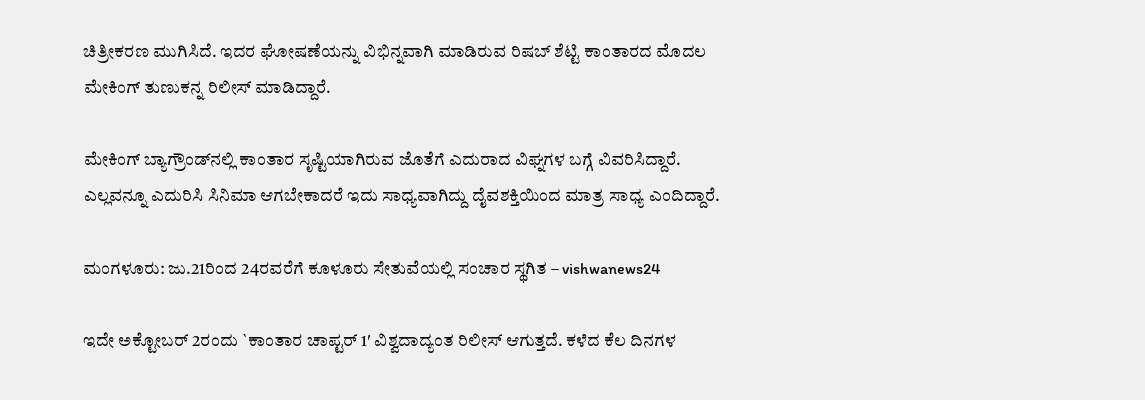ಚಿತ್ರೀಕರಣ ಮುಗಿಸಿದೆ. ಇದರ ಘೋಷಣೆಯನ್ನು ವಿಭಿನ್ನವಾಗಿ ಮಾಡಿರುವ ರಿಷಬ್ ಶೆಟ್ಟಿ ಕಾಂತಾರದ ಮೊದಲ ಮೇಕಿಂಗ್ ತುಣುಕನ್ನ ರಿಲೀಸ್ ಮಾಡಿದ್ದಾರೆ.

ಮೇಕಿಂಗ್ ಬ್ಯಾಗ್ರೌಂಡ್‌ನಲ್ಲಿ ಕಾಂತಾರ ಸೃಷ್ಟಿಯಾಗಿರುವ ಜೊತೆಗೆ ಎದುರಾದ ವಿಘ್ನಗಳ ಬಗ್ಗೆ ವಿವರಿಸಿದ್ದಾರೆ. ಎಲ್ಲವನ್ನೂ ಎದುರಿಸಿ ಸಿನಿಮಾ ಆಗಬೇಕಾದರೆ ಇದು ಸಾಧ್ಯವಾಗಿದ್ದು ದೈವಶಕ್ತಿಯಿಂದ ಮಾತ್ರ ಸಾಧ್ಯ ಎಂದಿದ್ದಾರೆ.

ಮಂಗಳೂರು: ಜು.21ರಿಂದ 24ರವರೆಗೆ ಕೂಳೂರು ಸೇತುವೆಯಲ್ಲಿ ಸಂಚಾರ ಸ್ಥಗಿತ – vishwanews24

ಇದೇ ಅಕ್ಟೋಬರ್ 2ರಂದು `ಕಾಂತಾರ ಚಾಪ್ಟರ್ 1′ ವಿಶ್ವದಾದ್ಯಂತ ರಿಲೀಸ್ ಆಗುತ್ತದೆ. ಕಳೆದ ಕೆಲ ದಿನಗಳ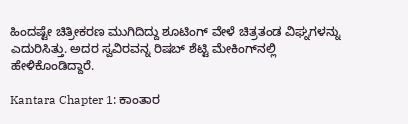ಹಿಂದಷ್ಟೇ ಚಿತ್ರೀಕರಣ ಮುಗಿದಿದ್ದು ಶೂಟಿಂಗ್ ವೇಳೆ ಚಿತ್ರತಂಡ ವಿಘ್ನಗಳನ್ನು ಎದುರಿಸಿತ್ತು. ಅದರ ಸ್ವವಿರವನ್ನ ರಿಷಬ್ ಶೆಟ್ಟಿ ಮೇಕಿಂಗ್‌ನಲ್ಲಿ ಹೇಳಿಕೊಂಡಿದ್ದಾರೆ.

Kantara Chapter 1: ಕಾಂತಾರ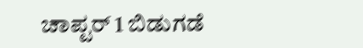ಚಾಪ್ಟರ್ 1 ಬಿಡುಗಡೆ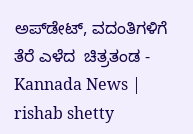ಅಪ್‌ಡೇಟ್‌, ವದಂತಿಗಳಿಗೆ ತೆರೆ ಎಳೆದ  ಚಿತ್ರತಂಡ - Kannada News | rishab shetty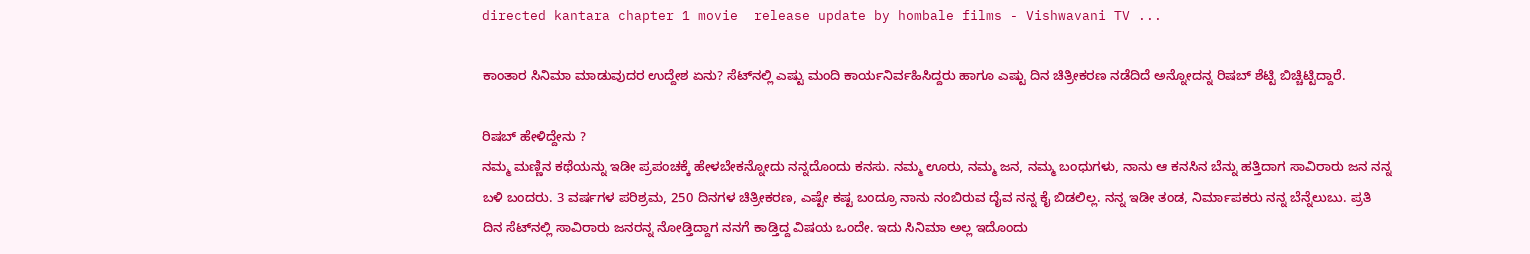directed kantara chapter 1 movie  release update by hombale films - Vishwavani TV ...

ಕಾಂತಾರ ಸಿನಿಮಾ ಮಾಡುವುದರ ಉದ್ದೇಶ ಏನು? ಸೆಟ್‌ನಲ್ಲಿ ಎಷ್ಟು ಮಂದಿ ಕಾರ್ಯನಿರ್ವಹಿಸಿದ್ದರು ಹಾಗೂ ಎಷ್ಟು ದಿನ ಚಿತ್ರೀಕರಣ ನಡೆದಿದೆ ಅನ್ನೋದನ್ನ ರಿಷಬ್ ಶೆಟ್ಟಿ ಬಿಚ್ಚಿಟ್ಟಿದ್ದಾರೆ.

ರಿಷಬ್ ಹೇಳಿದ್ದೇನು ?
ನಮ್ಮ ಮಣ್ಣಿನ ಕಥೆಯನ್ನು ಇಡೀ ಪ್ರಪಂಚಕ್ಕೆ ಹೇಳಬೇಕನ್ನೋದು ನನ್ನದೊಂದು ಕನಸು. ನಮ್ಮ ಊರು, ನಮ್ಮ ಜನ, ನಮ್ಮ ಬಂಧುಗಳು, ನಾನು ಆ ಕನಸಿನ ಬೆನ್ನು ಹತ್ತಿದಾಗ ಸಾವಿರಾರು ಜನ ನನ್ನ ಬಳಿ ಬಂದರು. 3 ವರ್ಷಗಳ ಪರಿಶ್ರಮ, 250 ದಿನಗಳ ಚಿತ್ರೀಕರಣ, ಎಷ್ಟೇ ಕಷ್ಟ ಬಂದ್ರೂ ನಾನು ನಂಬಿರುವ ದೈವ ನನ್ನ ಕೈ ಬಿಡಲಿಲ್ಲ. ನನ್ನ ಇಡೀ ತಂಡ, ನಿರ್ಮಾಪಕರು ನನ್ನ ಬೆನ್ನೆಲುಬು. ಪ್ರತಿ ದಿನ ಸೆಟ್‌ನಲ್ಲಿ ಸಾವಿರಾರು ಜನರನ್ನ ನೋಡ್ತಿದ್ದಾಗ ನನಗೆ ಕಾಡ್ತಿದ್ದ ವಿಷಯ ಒಂದೇ. ಇದು ಸಿನಿಮಾ ಅಲ್ಲ ಇದೊಂದು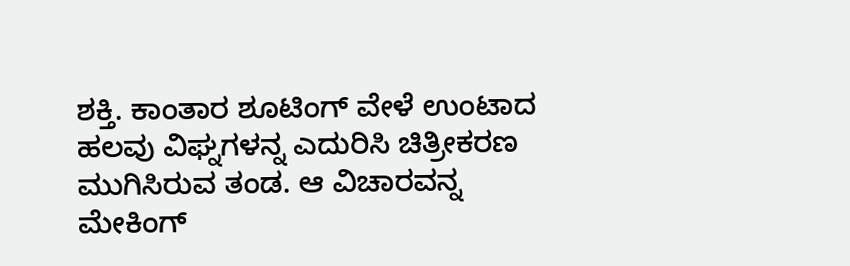ಶಕ್ತಿ. ಕಾಂತಾರ ಶೂಟಿಂಗ್ ವೇಳೆ ಉಂಟಾದ ಹಲವು ವಿಘ್ನಗಳನ್ನ ಎದುರಿಸಿ ಚಿತ್ರೀಕರಣ ಮುಗಿಸಿರುವ ತಂಡ. ಆ ವಿಚಾರವನ್ನ ಮೇಕಿಂಗ್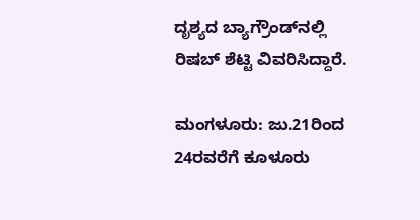ದೃಶ್ಯದ ಬ್ಯಾಗ್ರೌಂಡ್‌ನಲ್ಲಿ ರಿಷಬ್ ಶೆಟ್ಟಿ ವಿವರಿಸಿದ್ದಾರೆ.

ಮಂಗಳೂರು: ಜು.21ರಿಂದ 24ರವರೆಗೆ ಕೂಳೂರು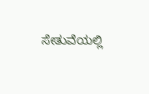ಸೇತುವೆಯಲ್ಲಿ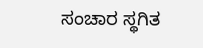ಸಂಚಾರ ಸ್ಥಗಿತ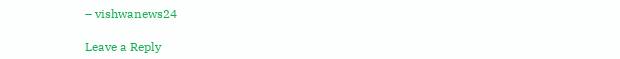– vishwanews24

Leave a Reply